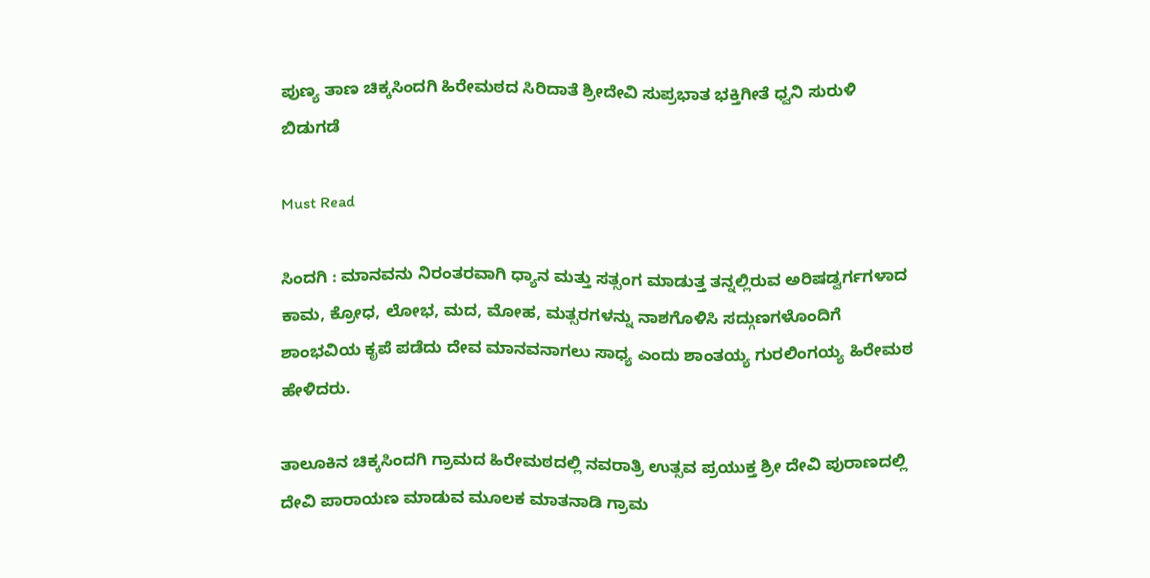ಪುಣ್ಯ ತಾಣ ಚಿಕ್ಕಸಿಂದಗಿ ಹಿರೇಮಠದ ಸಿರಿದಾತೆ ಶ್ರೀದೇವಿ ಸುಪ್ರಭಾತ ಭಕ್ತಿಗೀತೆ ಧ್ವನಿ ಸುರುಳಿ ಬಿಡುಗಡೆ

Must Read

ಸಿಂದಗಿ : ಮಾನವನು ನಿರಂತರವಾಗಿ ಧ್ಯಾನ ಮತ್ತು ಸತ್ಸಂಗ ಮಾಡುತ್ತ ತನ್ನಲ್ಲಿರುವ ಅರಿಷಡ್ವರ್ಗಗಳಾದ ಕಾಮ, ಕ್ರೋಧ, ಲೋಭ, ಮದ, ಮೋಹ, ಮತ್ಸರಗಳನ್ನು ನಾಶಗೊಳಿಸಿ ಸದ್ಗುಣಗಳೊಂದಿಗೆ ಶಾಂಭವಿಯ ಕೃಪೆ ಪಡೆದು ದೇವ ಮಾನವನಾಗಲು ಸಾಧ್ಯ ಎಂದು ಶಾಂತಯ್ಯ ಗುರಲಿಂಗಯ್ಯ ಹಿರೇಮಠ ಹೇಳಿದರು.

ತಾಲೂಕಿನ ಚಿಕ್ಕಸಿಂದಗಿ ಗ್ರಾಮದ ಹಿರೇಮಠದಲ್ಲಿ ನವರಾತ್ರಿ ಉತ್ಸವ ಪ್ರಯುಕ್ತ ಶ್ರೀ ದೇವಿ ಪುರಾಣದಲ್ಲಿ ದೇವಿ ಪಾರಾಯಣ ಮಾಡುವ ಮೂಲಕ ಮಾತನಾಡಿ ಗ್ರಾಮ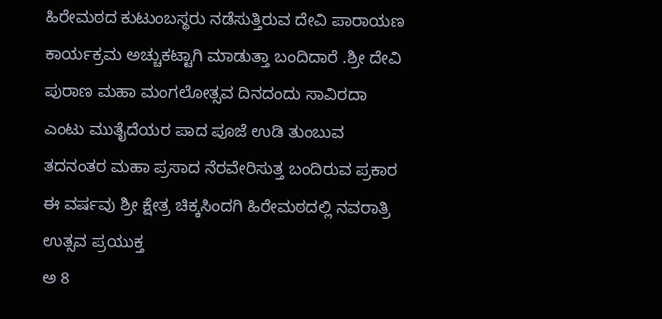ಹಿರೇಮಠದ ಕುಟುಂಬಸ್ಥರು ನಡೆಸುತ್ತಿರುವ ದೇವಿ ಪಾರಾಯಣ ಕಾರ್ಯಕ್ರಮ ಅಚ್ಚುಕಟ್ಟಾಗಿ ಮಾಡುತ್ತಾ ಬಂದಿದಾರೆ .ಶ್ರೀ ದೇವಿ ಪುರಾಣ ಮಹಾ ಮಂಗಲೋತ್ಸವ ದಿನದಂದು ಸಾವಿರದಾ ಎಂಟು ಮುತೈದೆಯರ ಪಾದ ಪೂಜೆ ಉಡಿ ತುಂಬುವ ತದನಂತರ ಮಹಾ ಪ್ರಸಾದ ನೆರವೇರಿಸುತ್ತ ಬಂದಿರುವ ಪ್ರಕಾರ ಈ ವರ್ಷವು ಶ್ರೀ ಕ್ಷೇತ್ರ ಚಿಕ್ಕಸಿಂದಗಿ ಹಿರೇಮಠದಲ್ಲಿ ನವರಾತ್ರಿ ಉತ್ಸವ ಪ್ರಯುಕ್ತ
ಅ 8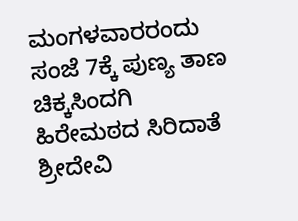ಮಂಗಳವಾರರಂದು ಸಂಜೆ 7ಕ್ಕೆ ಪುಣ್ಯ ತಾಣ ಚಿಕ್ಕಸಿಂದಗಿ ಹಿರೇಮಠದ ಸಿರಿದಾತೆ ಶ್ರೀದೇವಿ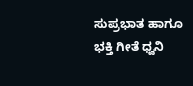ಸುಪ್ರಭಾತ ಹಾಗೂ ಭಕ್ತಿ ಗೀತೆ ಧ್ವನಿ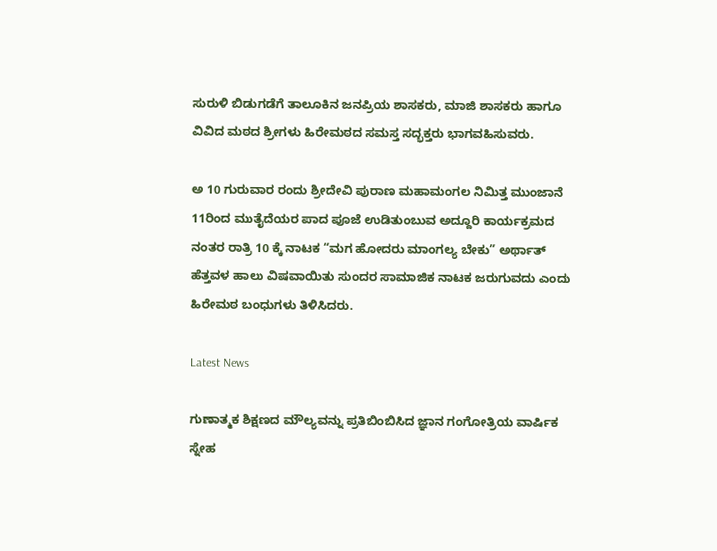ಸುರುಳಿ ಬಿಡುಗಡೆಗೆ ತಾಲೂಕಿನ ಜನಪ್ರಿಯ ಶಾಸಕರು, ಮಾಜಿ ಶಾಸಕರು ಹಾಗೂ ವಿವಿದ ಮಠದ ಶ್ರೀಗಳು ಹಿರೇಮಠದ ಸಮಸ್ತ ಸದ್ಭಕ್ತರು ಭಾಗವಹಿಸುವರು.

ಅ 10 ಗುರುವಾರ ರಂದು ಶ್ರೀದೇವಿ ಪುರಾಣ ಮಹಾಮಂಗಲ ನಿಮಿತ್ತ ಮುಂಜಾನೆ 11ರಿಂದ ಮುತೈದೆಯರ ಪಾದ ಪೂಜೆ ಉಡಿತುಂಬುವ ಅದ್ದೂರಿ ಕಾರ್ಯಕ್ರಮದ ನಂತರ ರಾತ್ರಿ 10 ಕ್ಕೆ ನಾಟಕ “ಮಗ ಹೋದರು ಮಾಂಗಲ್ಯ ಬೇಕು” ಅರ್ಥಾತ್ ಹೆತ್ತವಳ ಹಾಲು ವಿಷವಾಯಿತು ಸುಂದರ ಸಾಮಾಜಿಕ ನಾಟಕ ಜರುಗುವದು ಎಂದು ಹಿರೇಮಠ ಬಂಧುಗಳು ತಿಳಿಸಿದರು.

Latest News

ಗುಣಾತ್ಮಕ ಶಿಕ್ಷಣದ ಮೌಲ್ಯವನ್ನು ಪ್ರತಿಬಿಂಬಿಸಿದ ಜ್ಞಾನ ಗಂಗೋತ್ರಿಯ ವಾರ್ಷಿಕ ಸ್ನೇಹ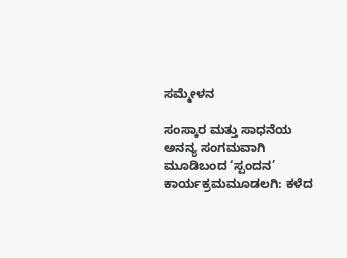ಸಮ್ಮೇಳನ

ಸಂಸ್ಕಾರ ಮತ್ತು ಸಾಧನೆಯ ಅನನ್ಯ ಸಂಗಮವಾಗಿ ಮೂಡಿಬಂದ ‘ಸ್ಪಂದನ’ ಕಾರ್ಯಕ್ರಮಮೂಡಲಗಿ: ಕಳೆದ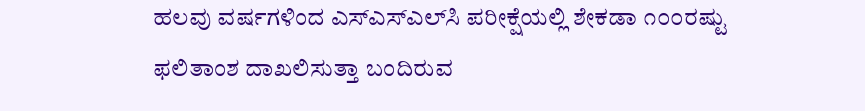ಹಲವು ವರ್ಷಗಳಿಂದ ಎಸ್‌ಎಸ್‌ಎಲ್‌ಸಿ ಪರೀಕ್ಷೆಯಲ್ಲಿ ಶೇಕಡಾ ೧೦೦ರಷ್ಟು ಫಲಿತಾಂಶ ದಾಖಲಿಸುತ್ತಾ ಬಂದಿರುವ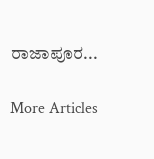ರಾಜಾಪೂರ...

More Articles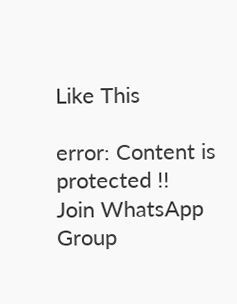Like This

error: Content is protected !!
Join WhatsApp Group